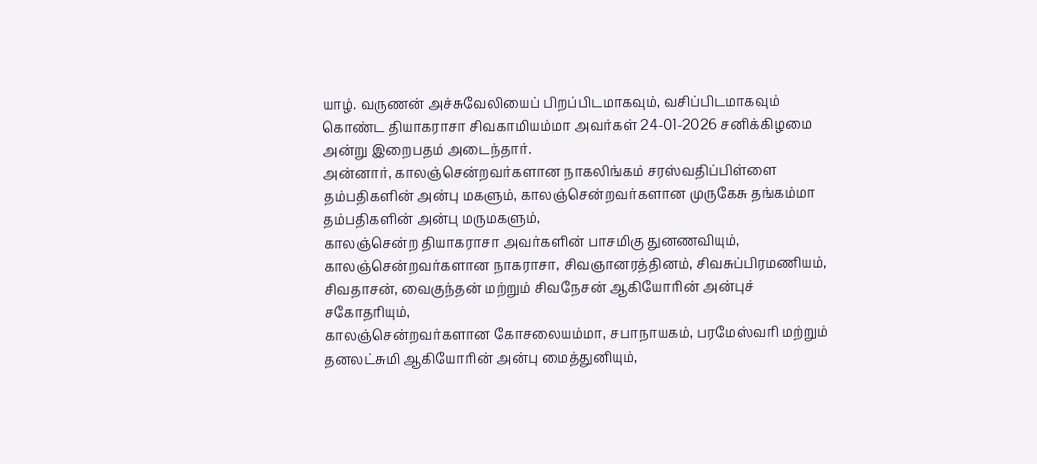யாழ். வருணன் அச்சுவேலியைப் பிறப்பிடமாகவும், வசிப்பிடமாகவும் கொண்ட தியாகராசா சிவகாமியம்மா அவர்கள் 24-01-2026 சனிக்கிழமை அன்று இறைபதம் அடைந்தார்.
அன்னார், காலஞ்சென்றவர்களான நாகலிங்கம் சரஸ்வதிப்பிள்ளை தம்பதிகளின் அன்பு மகளும், காலஞ்சென்றவர்களான முருகேசு தங்கம்மா தம்பதிகளின் அன்பு மருமகளும்,
காலஞ்சென்ற தியாகராசா அவர்களின் பாசமிகு துனணவியும்,
காலஞ்சென்றவர்களான நாகராசா, சிவஞானரத்தினம், சிவசுப்பிரமணியம், சிவதாசன், வைகுந்தன் மற்றும் சிவநேசன் ஆகியோரின் அன்புச் சகோதரியும்,
காலஞ்சென்றவர்களான கோசலையம்மா, சபாநாயகம், பரமேஸ்வரி மற்றும் தனலட்சுமி ஆகியோரின் அன்பு மைத்துனியும்,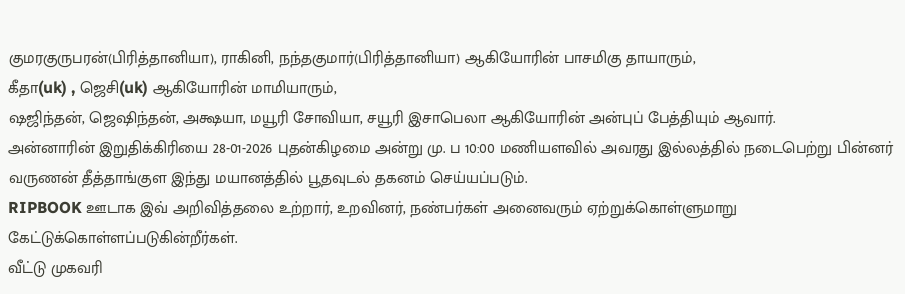குமரகுருபரன்(பிரித்தானியா), ராகினி, நந்தகுமார்(பிரித்தானியா) ஆகியோரின் பாசமிகு தாயாரும்,
கீதா(uk) , ஜெசி(uk) ஆகியோரின் மாமியாரும்,
ஷஜிந்தன், ஜெஷிந்தன், அக்ஷயா, மயூரி சோவியா, சயூரி இசாபெலா ஆகியோரின் அன்புப் பேத்தியும் ஆவார்.
அன்னாரின் இறுதிக்கிரியை 28-01-2026 புதன்கிழமை அன்று மு. ப 10:00 மணியளவில் அவரது இல்லத்தில் நடைபெற்று பின்னர் வருணன் தீத்தாங்குள இந்து மயானத்தில் பூதவுடல் தகனம் செய்யப்படும்.
RIPBOOK ஊடாக இவ் அறிவித்தலை உற்றார், உறவினர், நண்பர்கள் அனைவரும் ஏற்றுக்கொள்ளுமாறு கேட்டுக்கொள்ளப்படுகின்றீர்கள்.
வீட்டு முகவரி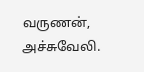வருணன்,
அச்சுவேலி.